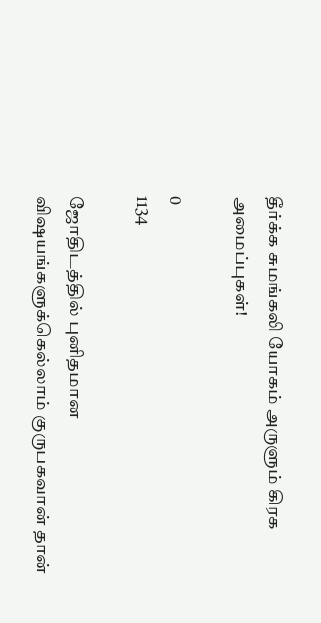தீர்க்க சுமங்கலி யோகம் அருளும் கிரக அமைப்புகள்!

0
1134

ஜோதிடத்தில் புனிதமான விஷயங்களுக்கெல்லாம் குருபகவான் தான்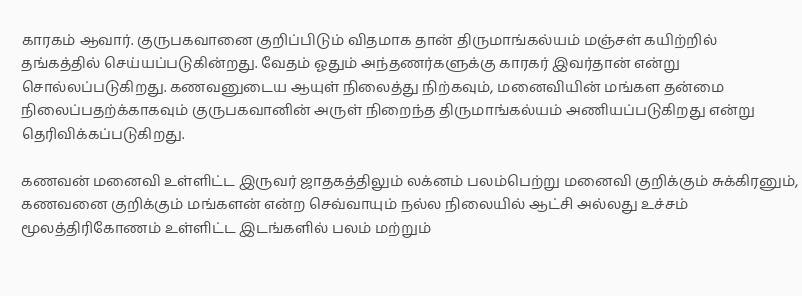காரகம் ஆவார். குருபகவானை குறிப்பிடும் விதமாக தான் திருமாங்கல்யம் மஞ்சள் கயிற்றில் தங்கத்தில் செய்யப்படுகின்றது. வேதம் ஓதும் அந்தணர்களுக்கு காரகர் இவர்தான் என்று சொல்லப்படுகிறது. கணவனுடைய ஆயுள் நிலைத்து நிற்கவும், மனைவியின் மங்கள தன்மை நிலைப்பதற்க்காகவும் குருபகவானின் அருள் நிறைந்த திருமாங்கல்யம் அணியப்படுகிறது என்று தெரிவிக்கப்படுகிறது.

கணவன் மனைவி உள்ளிட்ட இருவர் ஜாதகத்திலும் லக்னம் பலம்பெற்று மனைவி குறிக்கும் சுக்கிரனும், கணவனை குறிக்கும் மங்களன் என்ற செவ்வாயும் நல்ல நிலையில் ஆட்சி அல்லது உச்சம் மூலத்திரிகோணம் உள்ளிட்ட இடங்களில் பலம் மற்றும்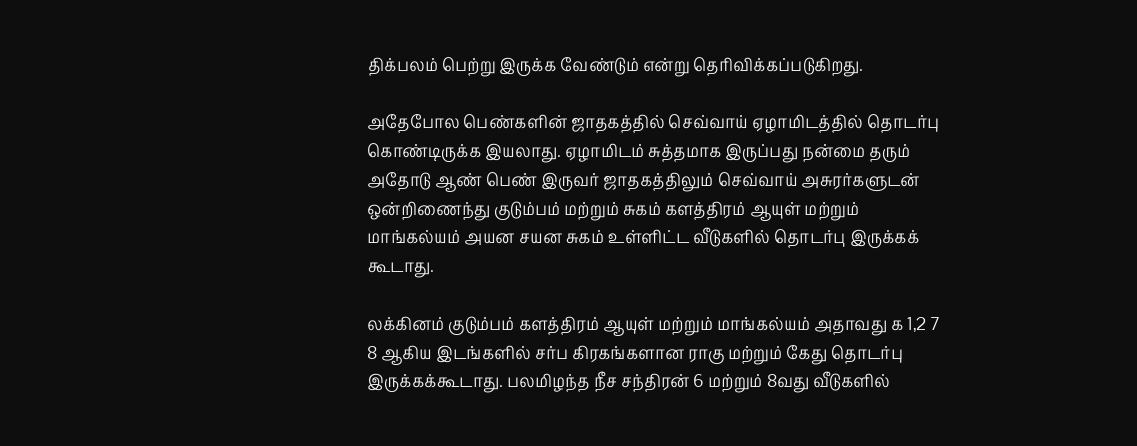திக்பலம் பெற்று இருக்க வேண்டும் என்று தெரிவிக்கப்படுகிறது.

அதேபோல பெண்களின் ஜாதகத்தில் செவ்வாய் ஏழாமிடத்தில் தொடர்பு கொண்டிருக்க இயலாது. ஏழாமிடம் சுத்தமாக இருப்பது நன்மை தரும் அதோடு ஆண் பெண் இருவர் ஜாதகத்திலும் செவ்வாய் அசுரர்களுடன் ஒன்றிணைந்து குடும்பம் மற்றும் சுகம் களத்திரம் ஆயுள் மற்றும் மாங்கல்யம் அயன சயன சுகம் உள்ளிட்ட வீடுகளில் தொடர்பு இருக்கக் கூடாது.

லக்கினம் குடும்பம் களத்திரம் ஆயுள் மற்றும் மாங்கல்யம் அதாவது ௧ 1,2 7 8 ஆகிய இடங்களில் சர்ப கிரகங்களான ராகு மற்றும் கேது தொடர்பு இருக்கக்கூடாது. பலமிழந்த நீச சந்திரன் 6 மற்றும் 8வது வீடுகளில்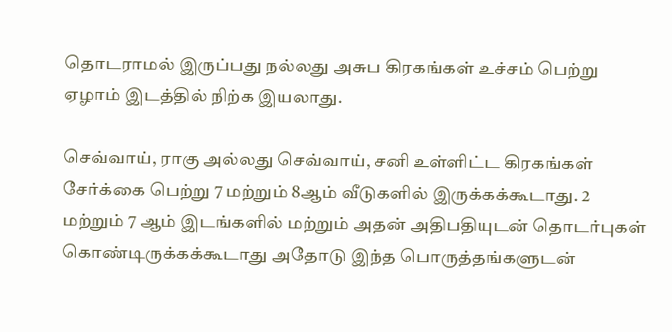தொடராமல் இருப்பது நல்லது அசுப கிரகங்கள் உச்சம் பெற்று ஏழாம் இடத்தில் நிற்க இயலாது.

செவ்வாய், ராகு அல்லது செவ்வாய், சனி உள்ளிட்ட கிரகங்கள் சேர்க்கை பெற்று 7 மற்றும் 8ஆம் வீடுகளில் இருக்கக்கூடாது. 2 மற்றும் 7 ஆம் இடங்களில் மற்றும் அதன் அதிபதியுடன் தொடர்புகள் கொண்டிருக்கக்கூடாது அதோடு இந்த பொருத்தங்களுடன்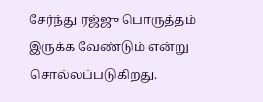சேர்ந்து ரஜ்ஜு பொருத்தம் இருக்க வேண்டும் என்று சொல்லப்படுகிறது.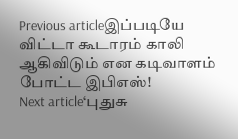Previous articleஇப்படியே விட்டா கூடாரம் காலி ஆகிவிடும் என கடிவாளம் போட்ட இபிஎஸ்!
Next article‘புதுசு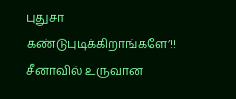புதுசா கண்டுபுடிக்கிறாங்களே’!! சீனாவில் உருவான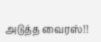அடுத்த வைரஸ்!!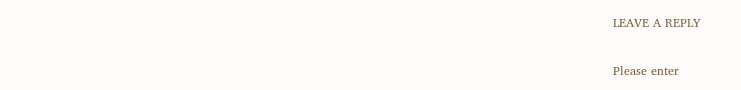LEAVE A REPLY

Please enter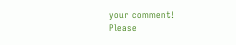your comment!
Please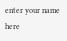enter your name here